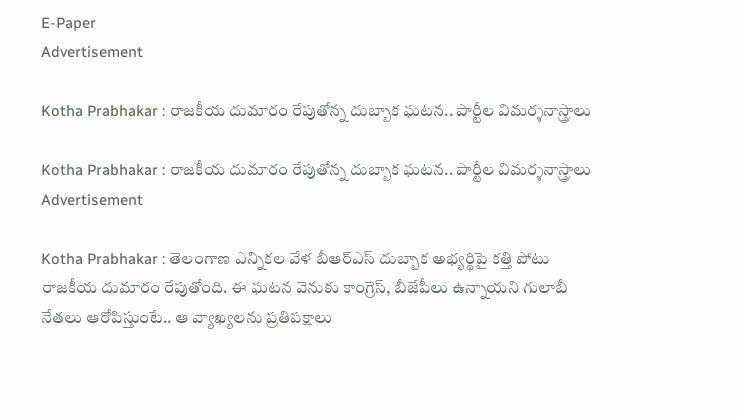E-Paper
Advertisement

Kotha Prabhakar : రాజకీయ దుమారం రేపుతోన్న దుబ్బాక ఘటన.. పార్టీల విమర్శనాస్త్రాలు

Kotha Prabhakar : రాజకీయ దుమారం రేపుతోన్న దుబ్బాక ఘటన.. పార్టీల విమర్శనాస్త్రాలు
Advertisement

Kotha Prabhakar : తెలంగాణ ఎన్నికల వేళ బీఆర్‌ఎస్‌ దుబ్బాక అభ్యర్థిపై కత్తి పోటు రాజకీయ దుమారం రేపుతోంది. ఈ ఘటన వెనుకు కాంగ్రెస్‌, బీజేపీలు ఉన్నాయని గులాబీ నేతలు ఆరోపిస్తుంటే.. ఆ వ్యాఖ్యలను ప్రతిపక్షాలు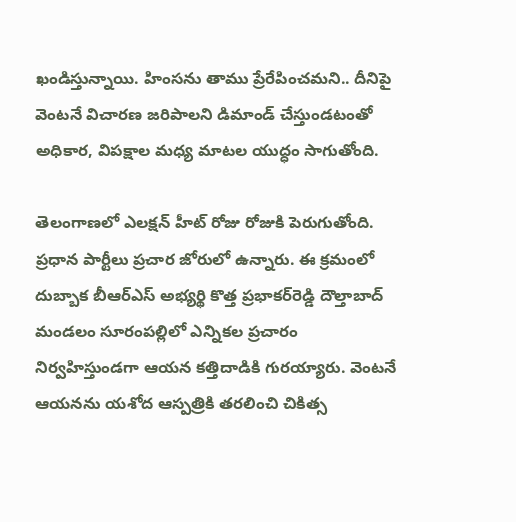ఖండిస్తున్నాయి. హింసను తాము ప్రేరేపించమని.. దీనిపై వెంటనే విచారణ జరిపాలని డిమాండ్ చేస్తుండటంతో అధికార, విపక్షాల మధ్య మాటల యుద్ధం సాగుతోంది.

తెలంగాణలో ఎలక్షన్‌ హీట్‌ రోజు రోజుకి పెరుగుతోంది. ప్రధాన పార్టీలు ప్రచార జోరులో ఉన్నారు. ఈ క్రమంలో దుబ్బాక బీఆర్‌ఎస్‌ అభ్యర్థి కొత్త ప్రభాకర్‌రెడ్డి దౌల్తాబాద్‌ మండలం సూరంపల్లిలో ఎన్నికల ప్రచారం నిర్వహిస్తుండగా ఆయన కత్తిదాడికి గురయ్యారు. వెంటనే ఆయనను యశోద ఆస్పత్రికి తరలించి చికిత్స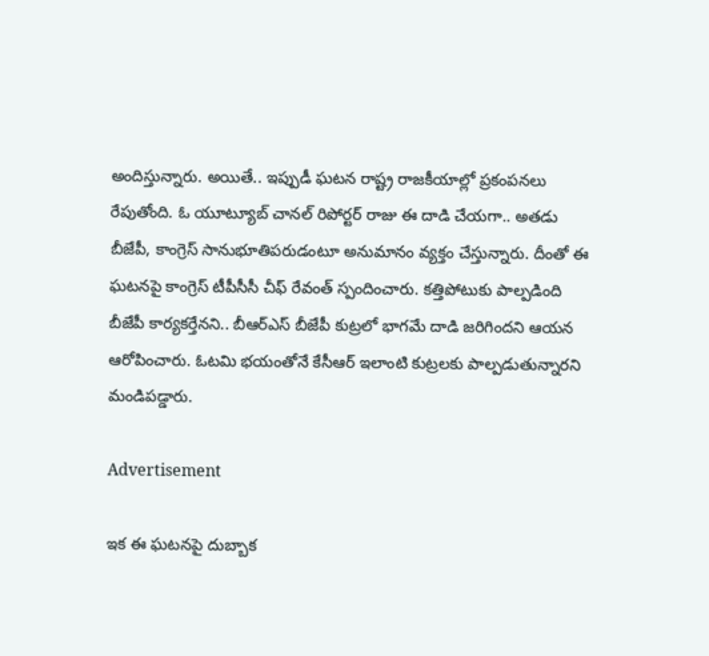అందిస్తున్నారు. అయితే.. ఇప్పుడీ ఘటన రాష్ట్ర రాజకీయాల్లో ప్రకంపనలు రేపుతోంది. ఓ యూట్యూబ్‌ చానల్ రిపోర్టర్‌ రాజు ఈ దాడి చేయగా.. అతడు బీజేపీ, కాంగ్రెస్‌ సానుభూతిపరుడంటూ అనుమానం వ్యక్తం చేస్తున్నారు. దీంతో ఈ ఘటనపై కాంగ్రెస్‌ టీపీసీసీ చీఫ్‌ రేవంత్ స్పందించారు. కత్తిపోటుకు పాల్పడింది బీజేపీ కార్యకర్తేనని.. బీఆర్‌ఎస్‌ బీజేపీ కుట్రలో భాగమే దాడి జరిగిందని ఆయన ఆరోపించారు. ఓటమి భయంతోనే కేసీఆర్‌ ఇలాంటి కుట్రలకు పాల్పడుతున్నారని మండిపడ్డారు.

Advertisement

ఇక ఈ ఘటనపై దుబ్బాక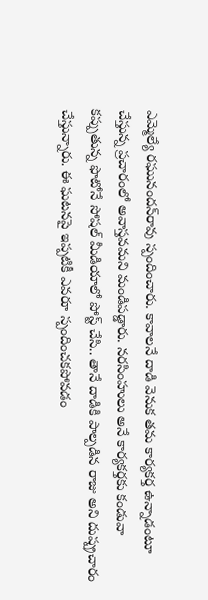ఎమ్మెల్యే రఘునందన్‌రావు స్పందించారు. కావాలనే దాడి వెనుక తమ కార్యకర్త ఉన్నాడంటూ చేస్తున్న ప్రచారంలో అవాస్తవమని మండిపడ్డారు. నరసింహులు అనే కార్యకర్తకు కండువా కప్పుతున్న ఫొటోనే సోషల్ మీడియాలో పోస్ట్‌ చేసి.. తానే దాడికి పాల్పడిన రాజు అని దుష్ప్రచారం చేస్తున్నారు. ఈ ఘటనపై ఇప్పటికీ ఎవరూ స్పందించకపోవడం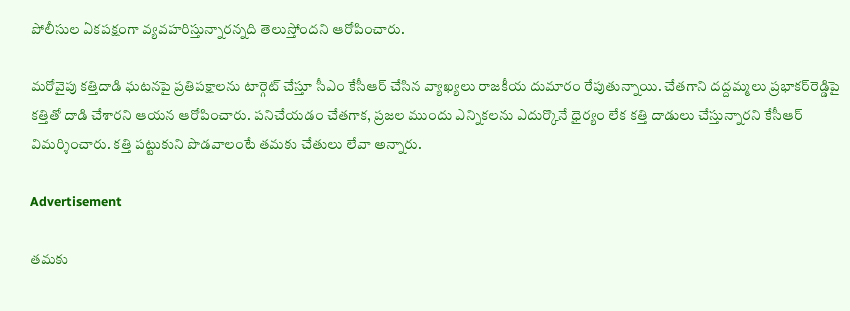పోలీసుల ఏకపక్షంగా వ్యవహరిస్తున్నారన్నది తెలుస్తోందని ఆరోపించారు.

మరోవైపు కత్తిదాడి ఘటనపై ప్రతిపక్షాలను టార్గెట్‌ చేస్తూ సీఎం కేసీఆర్‌ చేసిన వ్యాఖ్యలు రాజకీయ దుమారం రేపుతున్నాయి. చేతగాని దద్దమ్మలు ప్రభాకర్‌రెడ్డిపై కత్తితో దాడి చేశారని ఆయన ఆరోపించారు. పనిచేయడం చేతగాక, ప్రజల ముందు ఎన్నికలను ఎదుర్కొనే ధైర్యం లేక కత్తి దాడులు చేస్తున్నారని కేసీఆర్‌ విమర్శించారు. కత్తి పట్టుకుని పొడవాలంటే తమకు చేతులు లేవా అన్నారు.

Advertisement

తమకు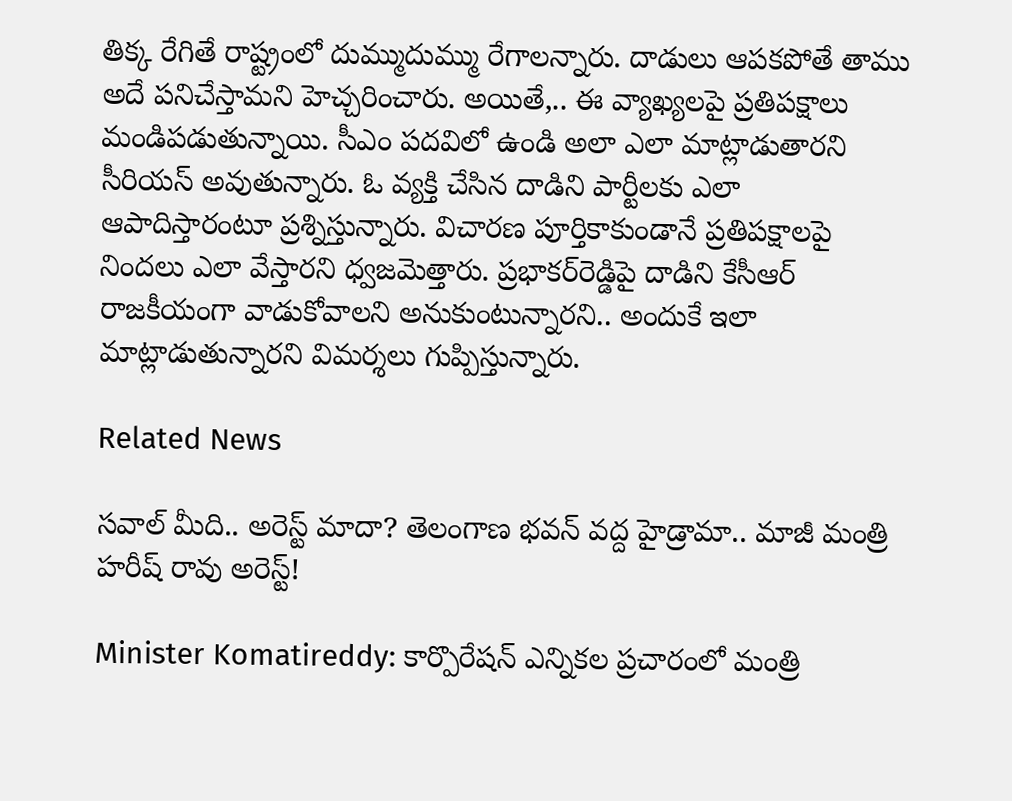తిక్క రేగితే రాష్ట్రంలో దుమ్ముదుమ్ము రేగాలన్నారు. దాడులు ఆపకపోతే తాము అదే పనిచేస్తామని హెచ్చరించారు. అయితే,.. ఈ వ్యాఖ్యలపై ప్రతిపక్షాలు మండిపడుతున్నాయి. సీఎం పదవిలో ఉండి అలా ఎలా మాట్లాడుతారని సీరియస్‌ అవుతున్నారు. ఓ వ్యక్తి చేసిన దాడిని పార్టీలకు ఎలా ఆపాదిస్తారంటూ ప్రశ్నిస్తున్నారు. విచారణ పూర్తికాకుండానే ప్రతిపక్షాలపై నిందలు ఎలా వేస్తారని ధ్వజమెత్తారు. ప్రభాకర్‌రెడ్డిపై దాడిని కేసీఆర్‌ రాజకీయంగా వాడుకోవాలని అనుకుంటున్నారని.. అందుకే ఇలా మాట్లాడుతున్నారని విమర్శలు గుప్పిస్తున్నారు.

Related News

సవాల్ మీది.. అరెస్ట్ మాదా? తెలంగాణ భవన్ వద్ద హైడ్రామా.. మాజీ మంత్రి హరీష్ రావు అరెస్ట్!

Minister Komatireddy: కార్పొరేషన్ ఎన్నికల ప్రచారంలో మంత్రి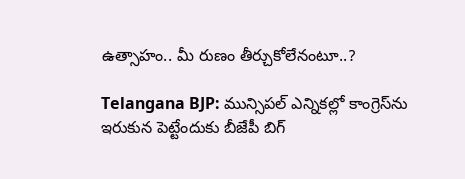ఉత్సాహం.. మీ రుణం తీర్చుకోలేనంటూ..?

Telangana BJP: మున్సిపల్ ఎన్నికల్లో కాంగ్రెస్‌ను ఇరుకున పెట్టేందుకు బీజేపీ బిగ్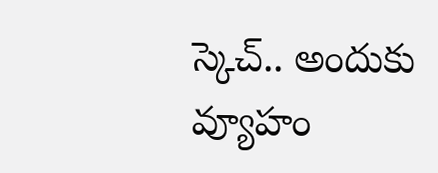స్కెచ్.. అందుకు వ్యూహం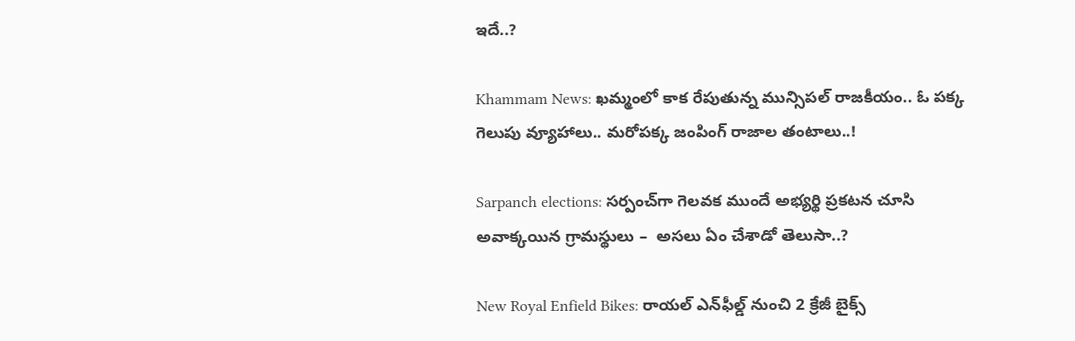ఇదే..?

Khammam News: ఖమ్మంలో కాక రేపుతున్న మున్సిపల్ రాజకీయం.. ఓ పక్క గెలుపు వ్యూహాలు.. మరోపక్క జంపింగ్ రాజాల తంటాలు..!

Sarpanch elections: సర్పంచ్‌గా గెలవక ముందే అభ్యర్థి ప్రకటన చూసి అవాక్కయిన గ్రామస్థులు –  అసలు ఏం చేశాడో తెలుసా..?

New Royal Enfield Bikes: రాయల్ ఎన్‌ఫీల్డ్ నుంచి 2 క్రేజీ బైక్స్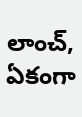లాంచ్, ఏకంగా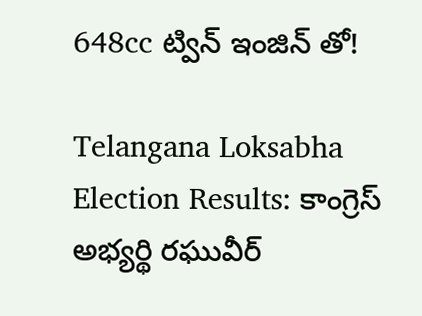648cc ట్విన్ ఇంజిన్ తో!

Telangana Loksabha Election Results: కాంగ్రెస్ అభ్యర్థి రఘువీర్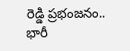రెడ్డి ప్రభంజనం.. భారీ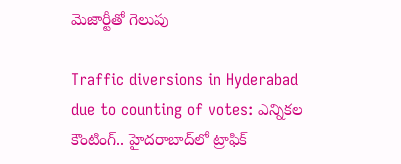మెజార్టీతో గెలుపు

Traffic diversions in Hyderabad due to counting of votes: ఎన్నికల కౌంటింగ్.. హైదరాబాద్‌లో ట్రాఫిక్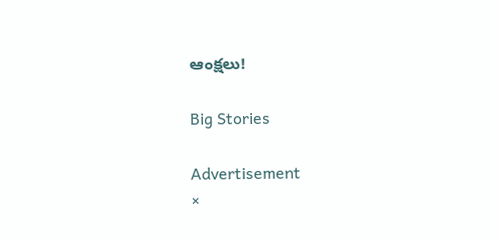ఆంక్షలు!

Big Stories

Advertisement
×